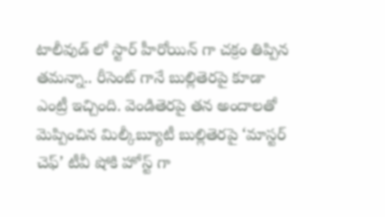టాలీవుడ్ లో స్టార్ హీరోయిన్ గా చక్రం తిప్పిన తమన్నా.. రీసెంట్ గానే బుల్లితెరపై కూడా ఎంట్రీ ఇచ్చింది. వెండితెరపై తన అందాలతో మెప్పించిన మిల్కీబ్యూటీ బుల్లితెరపై ‘మాస్టర్ చెఫ్’ టీవీ షోకి హోస్ట్ గా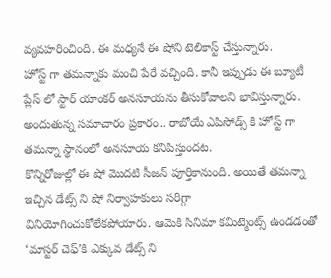వ్యవహరించింది. ఈ మధ్యనే ఈ షోని టెలికాస్ట్ చేస్తున్నారు.
హోస్ట్ గా తమన్నాకు మంచి పేరే వచ్చింది. కానీ ఇప్పుడు ఈ బ్యూటీ ప్లేస్ లో స్టార్ యాంకర్ అనసూయను తీసుకోవాలని భావిస్తున్నారు. అందుతున్న సమాచారం ప్రకారం.. రాబోయే ఎపిసోడ్స్ కి హోస్ట్ గా తమన్నా స్థానంలో అనసూయ కనిపిస్తుందట.
కొన్నిరోజుల్లో ఈ షో మొదటి సీజన్ పూర్తికానుంది. అయితే తమన్నా ఇచ్చిన డేట్స్ ని షో నిర్వాహకులు సరిగ్గా వినియోగించుకోలేకపోయారు. ఆమెకి సినిమా కమిట్మెంట్స్ ఉండడంతో ‘మాస్టర్ చెఫ్’కి ఎక్కువ డేట్స్ ని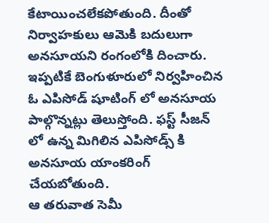కేటాయించలేకపోతుంది. దీంతో నిర్వాహకులు ఆమెకి బదులుగా అనసూయని రంగంలోకి దించారు. ఇప్పటికే బెంగుళూరులో నిర్వహించిన ఓ ఎపిసోడ్ షూటింగ్ లో అనసూయ పాల్గొన్నట్లు తెలుస్తోంది. ఫస్ట్ సీజన్ లో ఉన్న మిగిలిన ఎపిసోడ్స్ కి అనసూయ యాంకరింగ్ చేయబోతుంది.
ఆ తరువాత సెమీ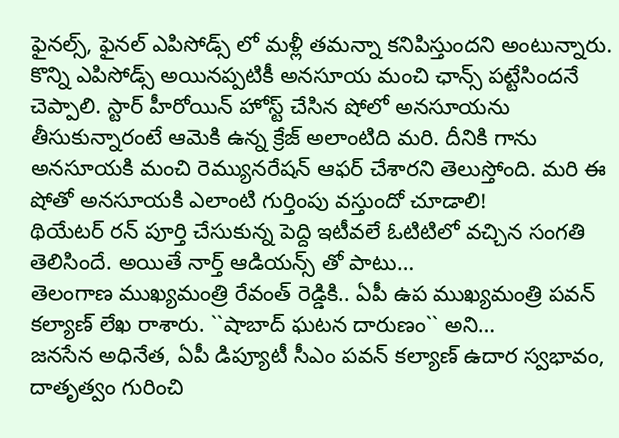ఫైనల్స్, ఫైనల్ ఎపిసోడ్స్ లో మళ్లీ తమన్నా కనిపిస్తుందని అంటున్నారు. కొన్ని ఎపిసోడ్స్ అయినప్పటికీ అనసూయ మంచి ఛాన్స్ పట్టేసిందనే చెప్పాలి. స్టార్ హీరోయిన్ హోస్ట్ చేసిన షోలో అనసూయను తీసుకున్నారంటే ఆమెకి ఉన్న క్రేజ్ అలాంటిది మరి. దీనికి గాను అనసూయకి మంచి రెమ్యునరేషన్ ఆఫర్ చేశారని తెలుస్తోంది. మరి ఈ షోతో అనసూయకి ఎలాంటి గుర్తింపు వస్తుందో చూడాలి!
థియేటర్ రన్ పూర్తి చేసుకున్న పెద్ది ఇటీవలే ఓటిటిలో వచ్చిన సంగతి తెలిసిందే. అయితే నార్త్ ఆడియన్స్ తో పాటు…
తెలంగాణ ముఖ్యమంత్రి రేవంత్ రెడ్డికి.. ఏపీ ఉప ముఖ్యమంత్రి పవన్ కల్యాణ్ లేఖ రాశారు. ``షాబాద్ ఘటన దారుణం`` అని…
జనసేన అధినేత, ఏపీ డిప్యూటీ సీఎం పవన్ కల్యాణ్ ఉదార స్వభావం, దాతృత్వం గురించి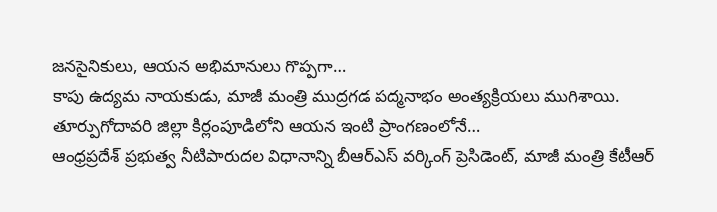జనసైనికులు, ఆయన అభిమానులు గొప్పగా…
కాపు ఉద్యమ నాయకుడు, మాజీ మంత్రి ముద్రగడ పద్మనాభం అంత్యక్రియలు ముగిశాయి. తూర్పుగోదావరి జిల్లా కిర్లంపూడిలోని ఆయన ఇంటి ప్రాంగణంలోనే…
ఆంధ్రప్రదేశ్ ప్రభుత్వ నీటిపారుదల విధానాన్ని బీఆర్ఎస్ వర్కింగ్ ప్రెసిడెంట్, మాజీ మంత్రి కేటీఆర్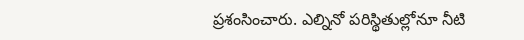ప్రశంసించారు. ఎల్నినో పరిస్థితుల్లోనూ నీటి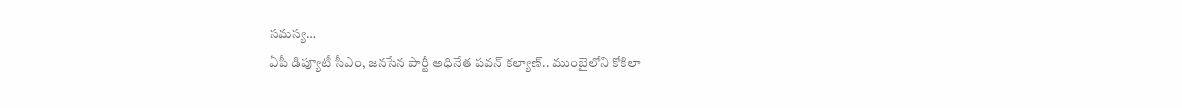సమస్య…
ఏపీ డిప్యూటీ సీఎం, జనసేన పార్టీ అధినేత పవన్ కల్యాణ్.. ముంబైలోని కోకిలా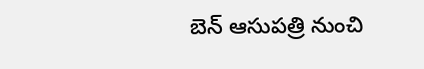బెన్ ఆసుపత్రి నుంచి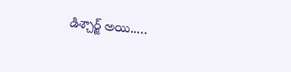డిశ్చార్జ్ అయి..…